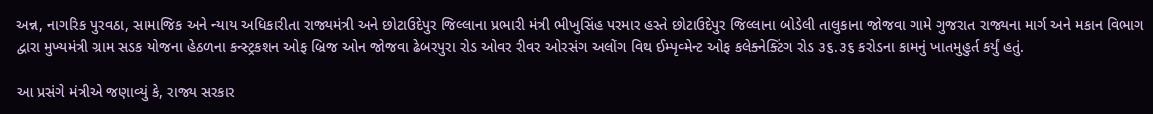અન્ન, નાગરિક પુરવઠા, સામાજિક અને ન્યાય અધિકારીતા રાજ્યમંત્રી અને છોટાઉદેપુર જિલ્લાના પ્રભારી મંત્રી ભીખુસિંહ પરમાર હસ્તે છોટાઉદેપુર જિલ્લાના બોડેલી તાલુકાના જોજવા ગામે ગુજરાત રાજ્યના માર્ગ અને મકાન વિભાગ દ્વારા મુખ્યમંત્રી ગ્રામ સડક યોજના હેઠળના કન્સ્ટ્રકશન ઓફ બ્રિજ ઓન જોજવા ઢેબરપુરા રોડ ઓવર રીવર ઓરસંગ અલોંગ વિથ ઈમ્પૃવ્મેન્ટ ઓફ કલેક્નેક્ટિંગ રોડ ૩૬.૩૬ કરોડના કામનું ખાતમુહુર્ત કર્યું હતું.

આ પ્રસંગે મંત્રીએ જણાવ્યું કે, રાજ્ય સરકાર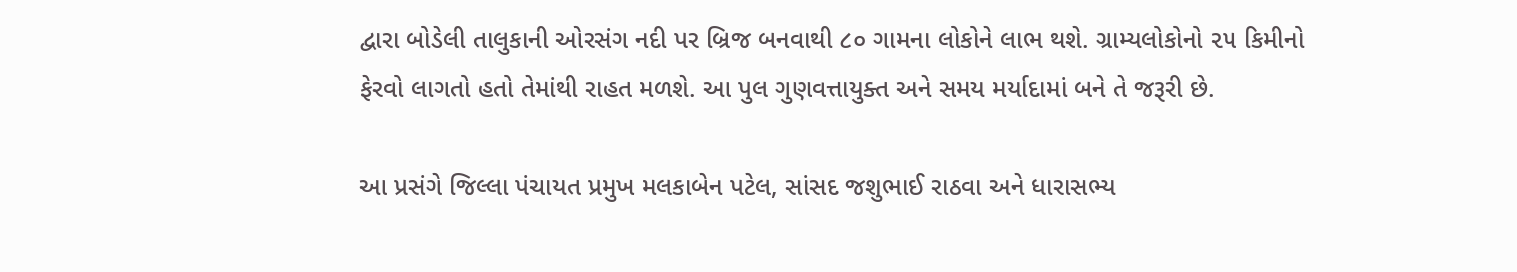દ્વારા બોડેલી તાલુકાની ઓરસંગ નદી પર બ્રિજ બનવાથી ૮૦ ગામના લોકોને લાભ થશે. ગ્રામ્યલોકોનો ૨૫ કિમીનો ફેરવો લાગતો હતો તેમાંથી રાહત મળશે. આ પુલ ગુણવત્તાયુક્ત અને સમય મર્યાદામાં બને તે જરૂરી છે.

આ પ્રસંગે જિલ્લા પંચાયત પ્રમુખ મલકાબેન પટેલ, સાંસદ જશુભાઈ રાઠવા અને ધારાસભ્ય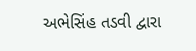અભેસિંહ તડવી દ્વારા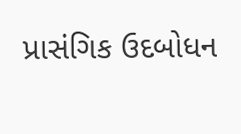પ્રાસંગિક ઉદબોધન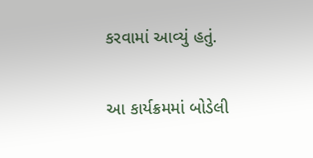કરવામાં આવ્યું હતું.

આ કાર્યક્રમમાં બોડેલી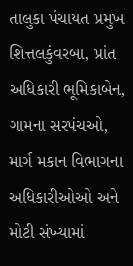તાલુકા પંચાયત પ્રમુખ શિત્તલકુંવરબા, પ્રાંત અધિકારી ભૂમિકાબેન, ગામના સરપંચઓ, માર્ગ મકાન વિભાગના અધિકારીઓઓ અને મોટી સંખ્યામાં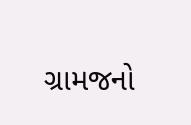ગ્રામજનો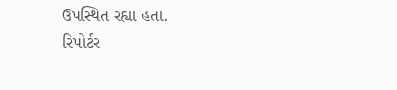ઉપસ્થિત રહ્યા હતા.
રિપોર્ટર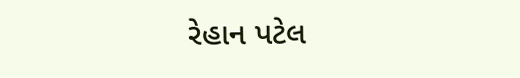રેહાન પટેલ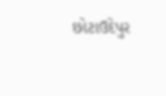છોટાઉદેપુર